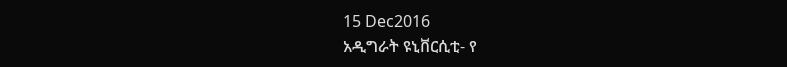15 Dec2016
አዲግራት ዩኒቨርሲቲ- የ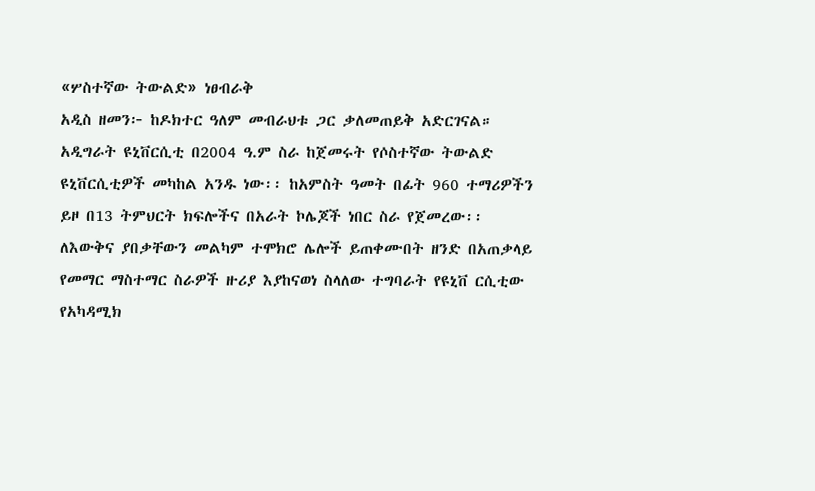«ሦስተኛው ትውልድ» ነፀብራቅ
አዲስ ዘመን፦ ከዶክተር ዓለም መብራህቱ ጋር ቃለመጠይቅ አድርገናል።
አዲግራት ዩኒቨርሲቲ በ2004 ዓ.ም ስራ ከጀመሩት የሶስተኛው ትውልድ ዩኒቨርሲቲዎች መካከል አንዱ ነው፡፡ ከአምስት ዓመት በፊት 960 ተማሪዎችን ይዞ በ13 ትምህርት ክፍሎችና በአራት ኮሌጆች ነበር ስራ የጀመረው፡፡
ለእውቅና ያበቃቸውን መልካም ተሞክሮ ሌሎች ይጠቀሙበት ዘንድ በአጠቃላይ የመማር ማስተማር ስራዎች ዙሪያ እያከናወነ ስላለው ተግባራት የዩኒቨ ርሲቲው የአካዳሚክ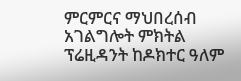ምርምርና ማህበረሰብ አገልግሎት ምክትል ፕሬዚዳንት ከዶክተር ዓለም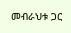መብራህቱ ጋር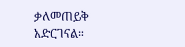ቃለመጠይቅ አድርገናል።